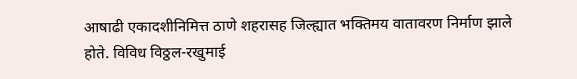आषाढी एकादशीनिमित्त ठाणे शहरासह जिल्ह्यात भक्तिमय वातावरण निर्माण झाले होते. विविध विठ्ठल-रखुमाई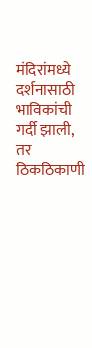मंदिरांमध्ये दर्शनासाठी भाविकांची गर्दी झाली, तर ठिकठिकाणी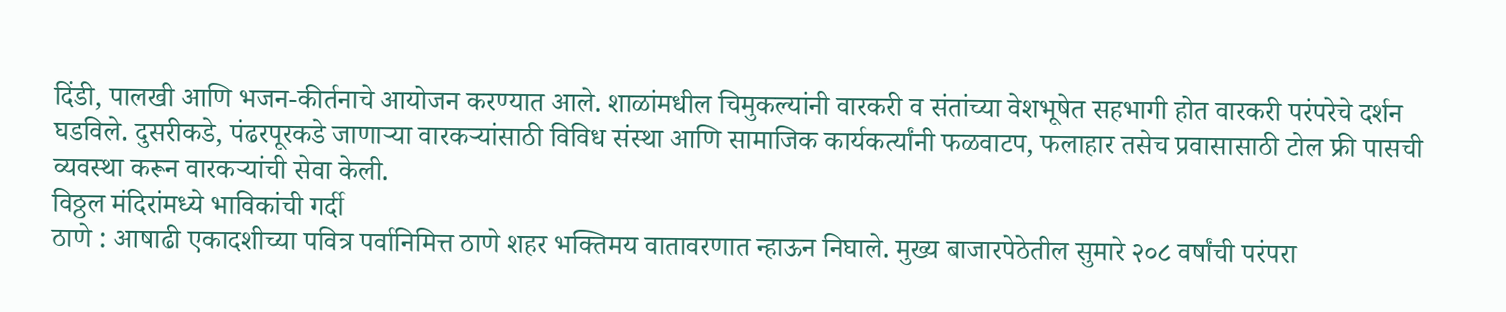दिंडी, पालखी आणि भजन-कीर्तनाचे आयोजन करण्यात आले. शाळांमधील चिमुकल्यांनी वारकरी व संतांच्या वेशभूषेत सहभागी होत वारकरी परंपरेचे दर्शन घडविले. दुसरीकडे, पंढरपूरकडे जाणाऱ्या वारकऱ्यांसाठी विविध संस्था आणि सामाजिक कार्यकर्त्यांनी फळवाटप, फलाहार तसेच प्रवासासाठी टोल फ्री पासची व्यवस्था करून वारकऱ्यांची सेवा केली.
विठ्ठल मंदिरांमध्ये भाविकांची गर्दी
ठाणे : आषाढी एकादशीच्या पवित्र पर्वानिमित्त ठाणे शहर भक्तिमय वातावरणात न्हाऊन निघाले. मुख्य बाजारपेठेतील सुमारे २०८ वर्षांची परंपरा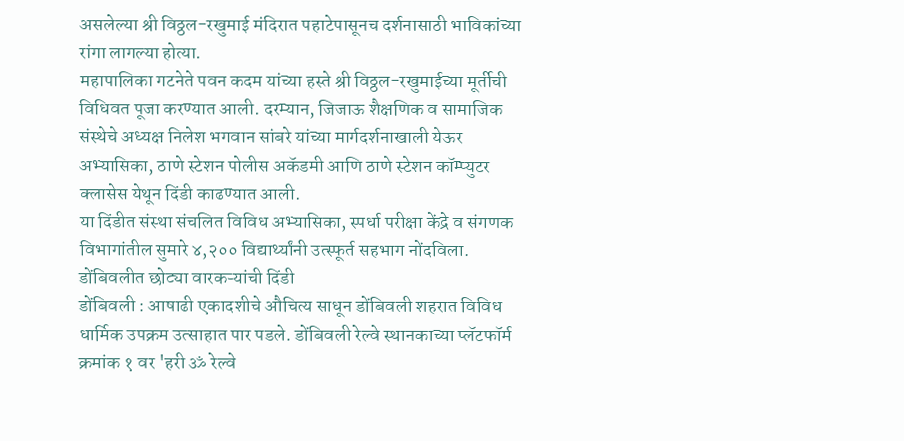असलेल्या श्री विठ्ठल-रखुमाई मंदिरात पहाटेपासूनच दर्शनासाठी भाविकांच्या रांगा लागल्या होत्या.
महापालिका गटनेते पवन कदम यांच्या हस्ते श्री विठ्ठल-रखुमाईच्या मूर्तीची विधिवत पूजा करण्यात आली. दरम्यान, जिजाऊ शैक्षणिक व सामाजिक संस्थेचे अध्यक्ष निलेश भगवान सांबरे यांच्या मार्गदर्शनाखाली येऊर अभ्यासिका, ठाणे स्टेशन पोलीस अकॅडमी आणि ठाणे स्टेशन कॉम्प्युटर क्लासेस येथून दिंडी काढण्यात आली.
या दिंडीत संस्था संचलित विविध अभ्यासिका, स्पर्धा परीक्षा केंद्रे व संगणक विभागांतील सुमारे ४,२०० विद्यार्थ्यांनी उत्स्फूर्त सहभाग नोंदविला.
डोंबिवलीत छोट्या वारकऱ्यांची दिंडी
डोंबिवली : आषाढी एकादशीचे औचित्य साधून डोंबिवली शहरात विविध धार्मिक उपक्रम उत्साहात पार पडले. डोंबिवली रेल्वे स्थानकाच्या प्लॅटफॉर्म क्रमांक १ वर 'हरी ॐ रेल्वे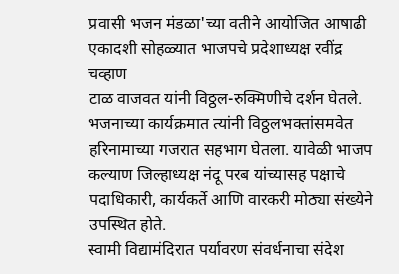प्रवासी भजन मंडळा'च्या वतीने आयोजित आषाढी एकादशी सोहळ्यात भाजपचे प्रदेशाध्यक्ष रवींद्र चव्हाण
टाळ वाजवत यांनी विठ्ठल-रुक्मिणीचे दर्शन घेतले. भजनाच्या कार्यक्रमात त्यांनी विठ्ठलभक्तांसमवेत हरिनामाच्या गजरात सहभाग घेतला. यावेळी भाजप कल्याण जिल्हाध्यक्ष नंदू परब यांच्यासह पक्षाचे पदाधिकारी, कार्यकर्ते आणि वारकरी मोठ्या संख्येने उपस्थित होते.
स्वामी विद्यामंदिरात पर्यावरण संवर्धनाचा संदेश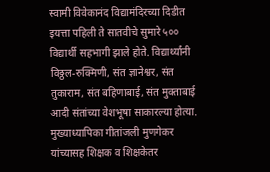स्वामी विवेकानंद विद्यामंदिरच्या दिडीत इयत्ता पहिली ते सातवीचे सुमारे ५०० विद्यार्थी सहभागी झाले होते. विद्यार्थ्यांनी विठ्ठल-रुक्मिणी, संत ज्ञानेश्वर, संत तुकाराम, संत बहिणाबाई, संत मुक्ताबाई आदी संतांच्या वेशभूषा साकारल्या होत्या. मुख्याध्यापिका गीतांजली मुणगेकर यांच्यासह शिक्षक व शिक्षकेतर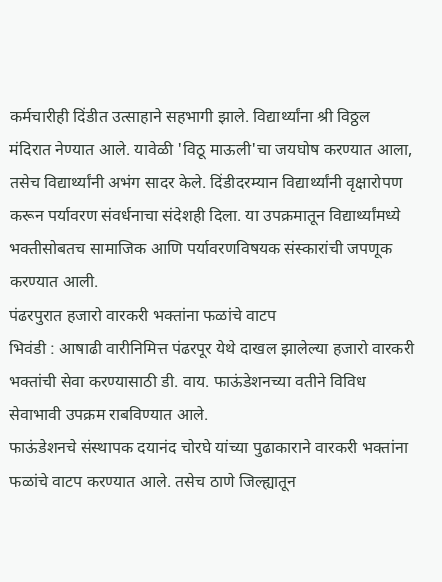कर्मचारीही दिंडीत उत्साहाने सहभागी झाले. विद्यार्थ्यांना श्री विठ्ठल मंदिरात नेण्यात आले. यावेळी 'विठू माऊली'चा जयघोष करण्यात आला, तसेच विद्यार्थ्यांनी अभंग सादर केले. दिंडीदरम्यान विद्यार्थ्यांनी वृक्षारोपण करून पर्यावरण संवर्धनाचा संदेशही दिला. या उपक्रमातून विद्यार्थ्यांमध्ये भक्तीसोबतच सामाजिक आणि पर्यावरणविषयक संस्कारांची जपणूक करण्यात आली.
पंढरपुरात हजारो वारकरी भक्तांना फळांचे वाटप
भिवंडी : आषाढी वारीनिमित्त पंढरपूर येथे दाखल झालेल्या हजारो वारकरी भक्तांची सेवा करण्यासाठी डी. वाय. फाऊंडेशनच्या वतीने विविध सेवाभावी उपक्रम राबविण्यात आले.
फाऊंडेशनचे संस्थापक दयानंद चोरघे यांच्या पुढाकाराने वारकरी भक्तांना फळांचे वाटप करण्यात आले. तसेच ठाणे जिल्ह्यातून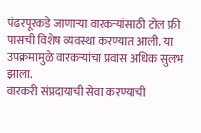पंढरपूरकडे जाणाऱ्या वारकऱ्यांसाठी टोल फ्री पासची विशेष व्यवस्था करण्यात आली. या उपक्रमामुळे वारकऱ्यांचा प्रवास अधिक सुलभ झाला.
वारकरी संप्रदायाची सेवा करण्याची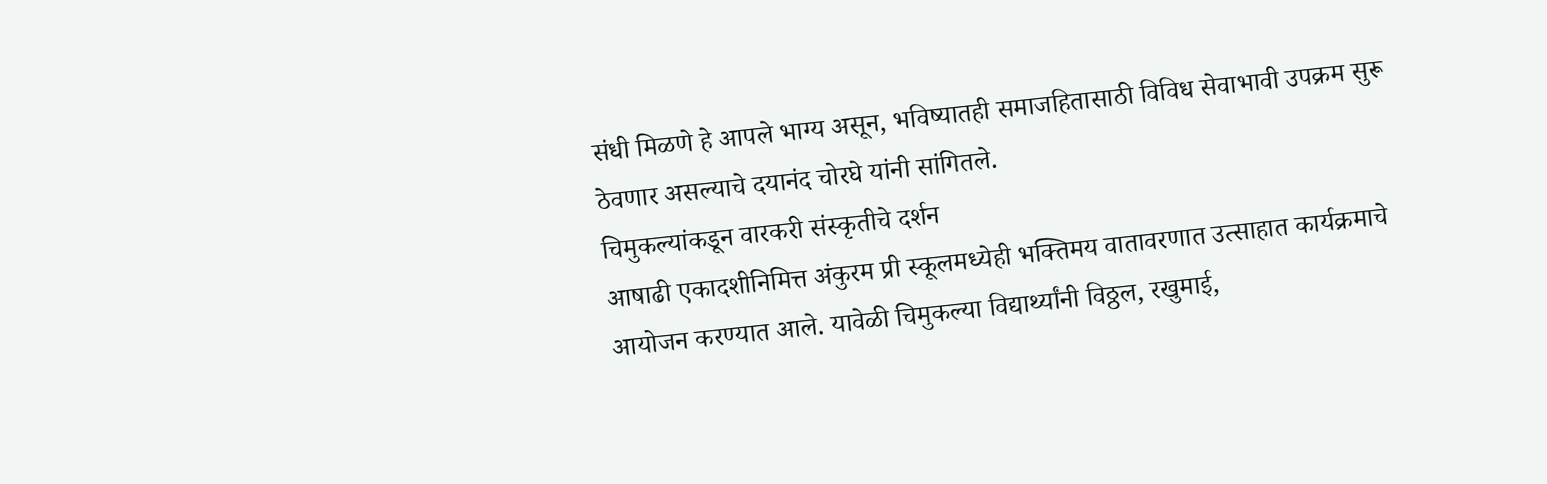संधी मिळणे हे आपले भाग्य असून, भविष्यातही समाजहितासाठी विविध सेवाभावी उपक्रम सुरू ठेवणार असल्याचे दयानंद चोरघे यांनी सांगितले.
चिमुकल्यांकडून वारकरी संस्कृतीचे दर्शन
आषाढी एकादशीनिमित्त अंकुरम प्री स्कूलमध्येही भक्तिमय वातावरणात उत्साहात कार्यक्रमाचे आयोजन करण्यात आले. यावेळी चिमुकल्या विद्यार्थ्यांनी विठ्ठल, रखुमाई,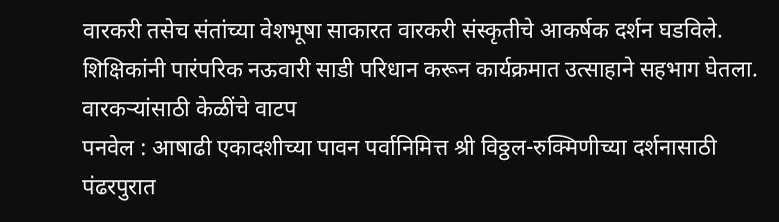वारकरी तसेच संतांच्या वेशभूषा साकारत वारकरी संस्कृतीचे आकर्षक दर्शन घडविले. शिक्षिकांनी पारंपरिक नऊवारी साडी परिधान करून कार्यक्रमात उत्साहाने सहभाग घेतला.
वारकऱ्यांसाठी केळींचे वाटप
पनवेल : आषाढी एकादशीच्या पावन पर्वानिमित्त श्री विठ्ठल-रुक्मिणीच्या दर्शनासाठी पंढरपुरात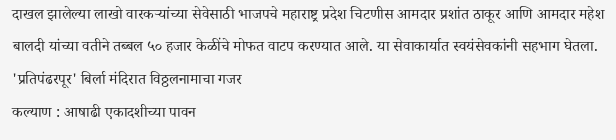दाखल झालेल्या लाखो वारकऱ्यांच्या सेवेसाठी भाजपचे महाराष्ट्र प्रदेश चिटणीस आमदार प्रशांत ठाकूर आणि आमदार महेश बालदी यांच्या वतीने तब्बल ५० हजार केळींचे मोफत वाटप करण्यात आले. या सेवाकार्यात स्वयंसेवकांनी सहभाग घेतला.
'प्रतिपंढरपूर' बिर्ला मंदिरात विठ्ठलनामाचा गजर
कल्याण : आषाढी एकादशीच्या पावन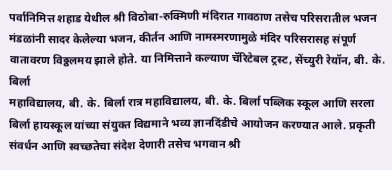पर्वानिमित्त शहाड येथील श्री विठोबा-रुक्मिणी मंदिरात गावठाण तसेच परिसरातील भजन मंडळांनी सादर केलेल्या भजन, कीर्तन आणि नामस्मरणामुळे मंदिर परिसरासह संपूर्ण वातावरण विठ्ठलमय झाले होते. या निमित्ताने कल्याण चॅरिटेबल ट्रस्ट, सेंच्युरी रेयॉन, बी. के. बिर्ला
महाविद्यालय, बी. के. बिर्ला रात्र महाविद्यालय, बी. के. बिर्ला पब्लिक स्कूल आणि सरला बिर्ला हायस्कूल यांच्या संयुक्त विद्यमाने भव्य ज्ञानदिंडीचे आयोजन करण्यात आले. प्रकृती संवर्धन आणि स्वच्छतेचा संदेश देणारी तसेच भगवान श्री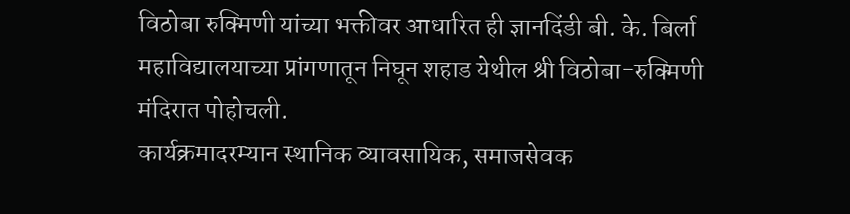विठोबा रुक्मिणी यांच्या भक्तीवर आधारित ही ज्ञानदिंडी बी. के. बिर्ला महाविद्यालयाच्या प्रांगणातून निघून शहाड येथील श्री विठोबा-रुक्मिणी मंदिरात पोहोचली.
कार्यक्रमादरम्यान स्थानिक व्यावसायिक, समाजसेवक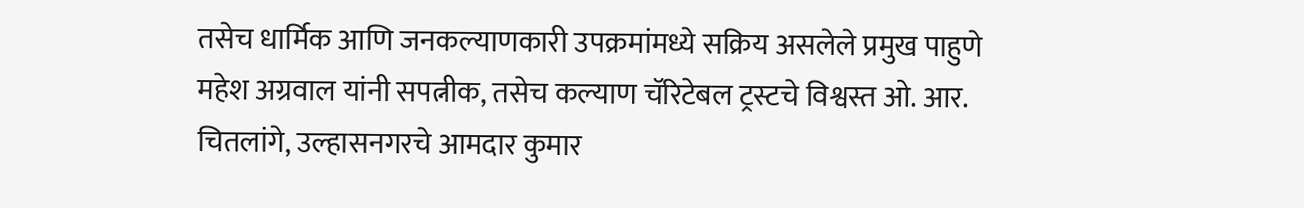तसेच धार्मिक आणि जनकल्याणकारी उपक्रमांमध्ये सक्रिय असलेले प्रमुख पाहुणे महेश अग्रवाल यांनी सपत्नीक, तसेच कल्याण चॅरिटेबल ट्रस्टचे विश्वस्त ओ. आर. चितलांगे, उल्हासनगरचे आमदार कुमार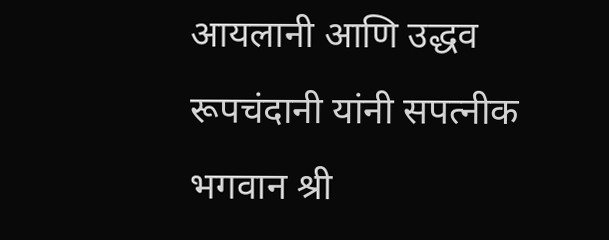आयलानी आणि उद्धव रूपचंदानी यांनी सपत्नीक भगवान श्री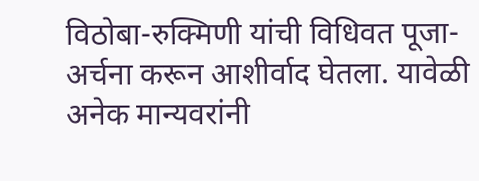विठोबा-रुक्मिणी यांची विधिवत पूजा-अर्चना करून आशीर्वाद घेतला. यावेळी अनेक मान्यवरांनी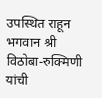उपस्थित राहून भगवान श्री विठोबा-रुक्मिणी यांची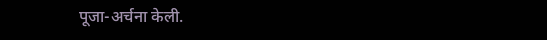पूजा-अर्चना केली.